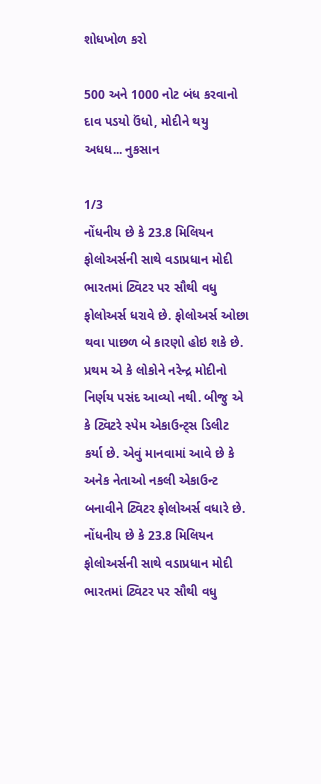શોધખોળ કરો

500 અને 1000 નોટ બંધ કરવાનો દાવ પડયો ઉંધો, મોદીને થયુ અધધ... નુકસાન

1/3
નોંધનીય છે કે 23.8 મિલિયન ફોલોઅર્સની સાથે વડાપ્રધાન મોદી ભારતમાં ટ્વિટર પર સૌથી વધુ ફોલોઅર્સ ધરાવે છે. ફોલોઅર્સ ઓછા થવા પાછળ બે કારણો હોઇ શકે છે. પ્રથમ એ કે લોકોને નરેન્દ્ર મોદીનો નિર્ણય પસંદ આવ્યો નથી. બીજુ એ કે ટ્વિટરે સ્પેમ એકાઉન્ટ્સ ડિલીટ કર્યા છે. એવું માનવામાં આવે છે કે અનેક નેતાઓ નકલી એકાઉન્ટ બનાવીને ટ્વિટર ફોલોઅર્સ વધારે છે.
નોંધનીય છે કે 23.8 મિલિયન ફોલોઅર્સની સાથે વડાપ્રધાન મોદી ભારતમાં ટ્વિટર પર સૌથી વધુ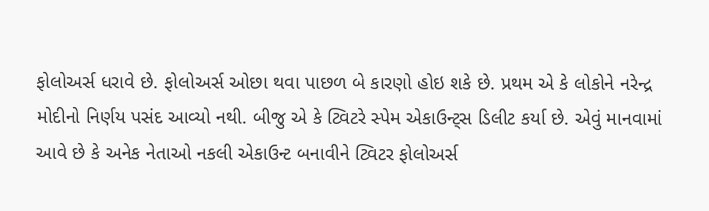ફોલોઅર્સ ધરાવે છે. ફોલોઅર્સ ઓછા થવા પાછળ બે કારણો હોઇ શકે છે. પ્રથમ એ કે લોકોને નરેન્દ્ર મોદીનો નિર્ણય પસંદ આવ્યો નથી. બીજુ એ કે ટ્વિટરે સ્પેમ એકાઉન્ટ્સ ડિલીટ કર્યા છે. એવું માનવામાં આવે છે કે અનેક નેતાઓ નકલી એકાઉન્ટ બનાવીને ટ્વિટર ફોલોઅર્સ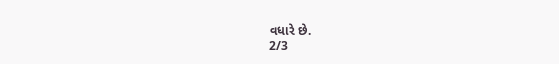વધારે છે.
2/3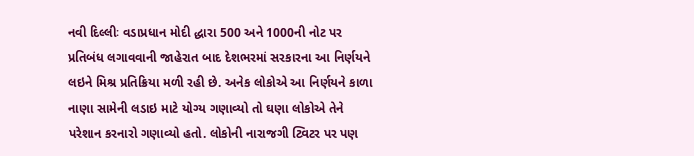નવી દિલ્લીઃ વડાપ્રધાન મોદી દ્ધારા 500 અને 1000ની નોટ પર પ્રતિબંધ લગાવવાની જાહેરાત બાદ દેશભરમાં સરકારના આ નિર્ણયને લઇને મિશ્ર પ્રતિક્રિયા મળી રહી છે. અનેક લોકોએ આ નિર્ણયને કાળા નાણા સામેની લડાઇ માટે યોગ્ય ગણાવ્યો તો ઘણા લોકોએ તેને પરેશાન કરનારો ગણાવ્યો હતો. લોકોની નારાજગી ટ્વિટર પર પણ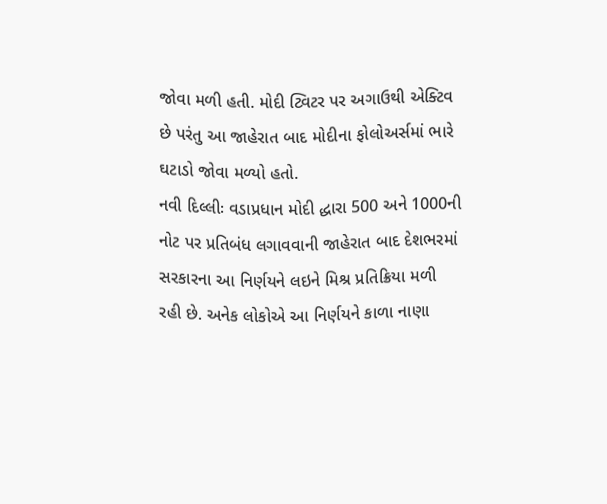જોવા મળી હતી. મોદી ટ્વિટર પર અગાઉથી એક્ટિવ છે પરંતુ આ જાહેરાત બાદ મોદીના ફોલોઅર્સમાં ભારે ઘટાડો જોવા મળ્યો હતો.
નવી દિલ્લીઃ વડાપ્રધાન મોદી દ્ધારા 500 અને 1000ની નોટ પર પ્રતિબંધ લગાવવાની જાહેરાત બાદ દેશભરમાં સરકારના આ નિર્ણયને લઇને મિશ્ર પ્રતિક્રિયા મળી રહી છે. અનેક લોકોએ આ નિર્ણયને કાળા નાણા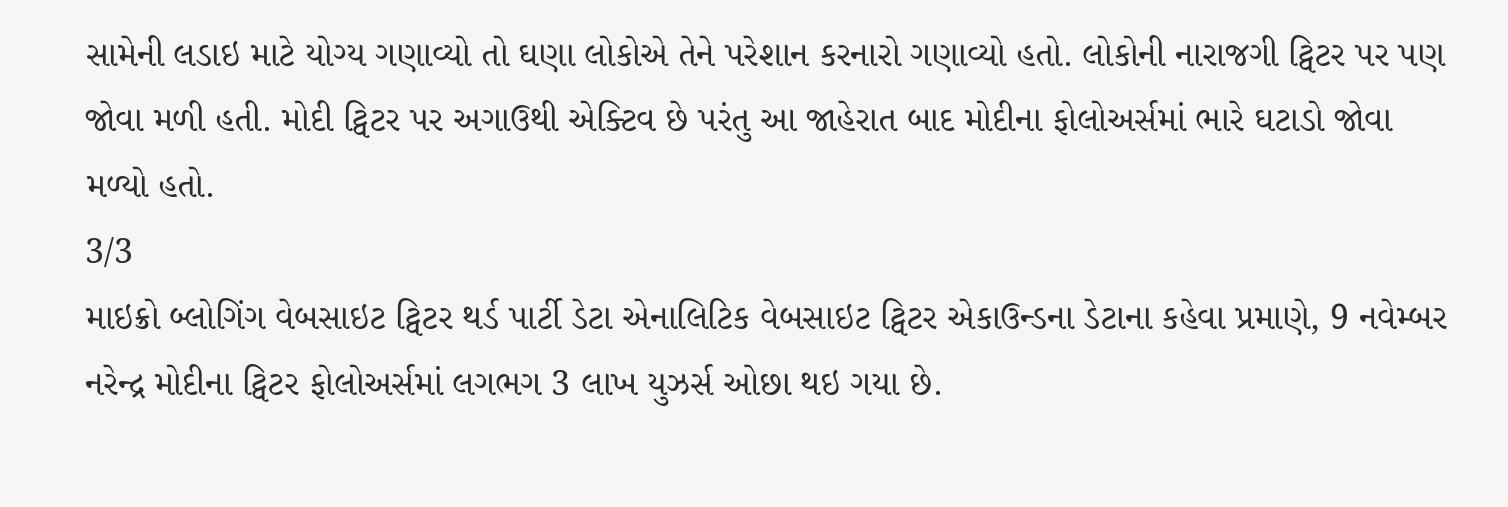સામેની લડાઇ માટે યોગ્ય ગણાવ્યો તો ઘણા લોકોએ તેને પરેશાન કરનારો ગણાવ્યો હતો. લોકોની નારાજગી ટ્વિટર પર પણ જોવા મળી હતી. મોદી ટ્વિટર પર અગાઉથી એક્ટિવ છે પરંતુ આ જાહેરાત બાદ મોદીના ફોલોઅર્સમાં ભારે ઘટાડો જોવા મળ્યો હતો.
3/3
માઇક્રો બ્લોગિંગ વેબસાઇટ ટ્વિટર થર્ડ પાર્ટી ડેટા એનાલિટિક વેબસાઇટ ટ્વિટર એકાઉન્ડના ડેટાના કહેવા પ્રમાણે, 9 નવેમ્બર નરેન્દ્ર મોદીના ટ્વિટર ફોલોઅર્સમાં લગભગ 3 લાખ યુઝર્સ ઓછા થઇ ગયા છે.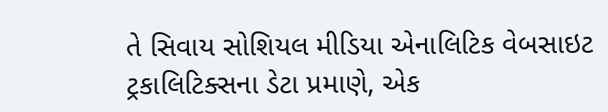તે સિવાય સોશિયલ મીડિયા એનાલિટિક વેબસાઇટ ટ્રકાલિટિક્સના ડેટા પ્રમાણે, એક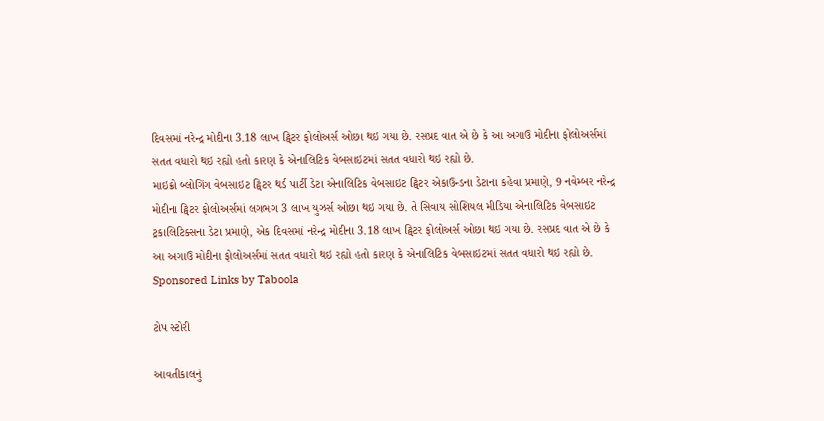દિવસમાં નરેન્દ્ર મોદીના 3.18 લાખ ટ્વિટર ફોલોઅર્સ ઓછા થઇ ગયા છે. રસપ્રદ વાત એ છે કે આ અગાઉ મોદીના ફોલોઅર્સમાં સતત વધારો થઇ રહ્યો હતો કારણ કે એનાલિટિક વેબસાઇટમાં સતત વધારો થઇ રહ્યો છે.
માઇક્રો બ્લોગિંગ વેબસાઇટ ટ્વિટર થર્ડ પાર્ટી ડેટા એનાલિટિક વેબસાઇટ ટ્વિટર એકાઉન્ડના ડેટાના કહેવા પ્રમાણે, 9 નવેમ્બર નરેન્દ્ર મોદીના ટ્વિટર ફોલોઅર્સમાં લગભગ 3 લાખ યુઝર્સ ઓછા થઇ ગયા છે. તે સિવાય સોશિયલ મીડિયા એનાલિટિક વેબસાઇટ ટ્રકાલિટિક્સના ડેટા પ્રમાણે, એક દિવસમાં નરેન્દ્ર મોદીના 3.18 લાખ ટ્વિટર ફોલોઅર્સ ઓછા થઇ ગયા છે. રસપ્રદ વાત એ છે કે આ અગાઉ મોદીના ફોલોઅર્સમાં સતત વધારો થઇ રહ્યો હતો કારણ કે એનાલિટિક વેબસાઇટમાં સતત વધારો થઇ રહ્યો છે.
Sponsored Links by Taboola

ટોપ સ્ટોરી

આવતીકાલનું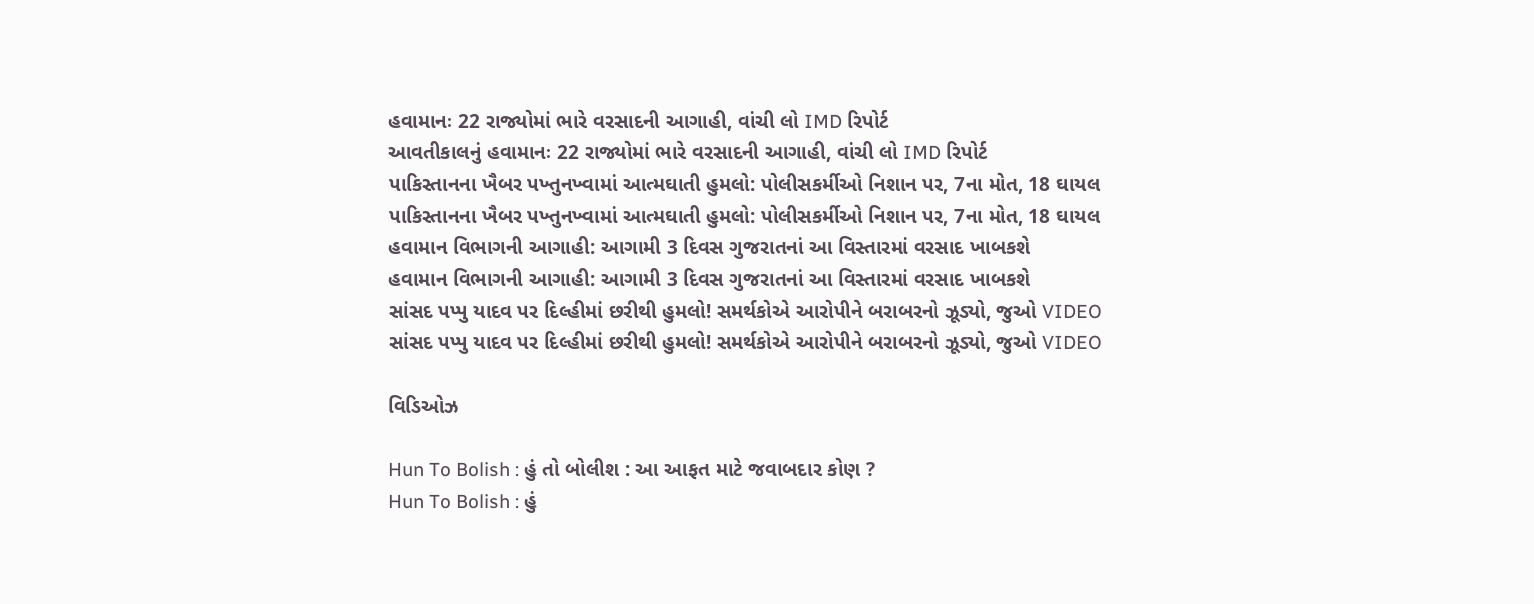હવામાનઃ 22 રાજ્યોમાં ભારે વરસાદની આગાહી, વાંચી લો IMD રિપોર્ટ
આવતીકાલનું હવામાનઃ 22 રાજ્યોમાં ભારે વરસાદની આગાહી, વાંચી લો IMD રિપોર્ટ
પાકિસ્તાનના ખૈબર પખ્તુનખ્વામાં આત્મઘાતી હુમલો: પોલીસકર્મીઓ નિશાન પર, 7ના મોત, 18 ઘાયલ
પાકિસ્તાનના ખૈબર પખ્તુનખ્વામાં આત્મઘાતી હુમલો: પોલીસકર્મીઓ નિશાન પર, 7ના મોત, 18 ઘાયલ
હવામાન વિભાગની આગાહી: આગામી 3 દિવસ ગુજરાતનાં આ વિસ્તારમાં વરસાદ ખાબકશે
હવામાન વિભાગની આગાહી: આગામી 3 દિવસ ગુજરાતનાં આ વિસ્તારમાં વરસાદ ખાબકશે
સાંસદ પપ્પુ યાદવ પર દિલ્હીમાં છરીથી હુમલો! સમર્થકોએ આરોપીને બરાબરનો ઝૂડ્યો, જુઓ VIDEO
સાંસદ પપ્પુ યાદવ પર દિલ્હીમાં છરીથી હુમલો! સમર્થકોએ આરોપીને બરાબરનો ઝૂડ્યો, જુઓ VIDEO

વિડિઓઝ

Hun To Bolish : હું તો બોલીશ : આ આફત માટે જવાબદાર કોણ ?
Hun To Bolish : હું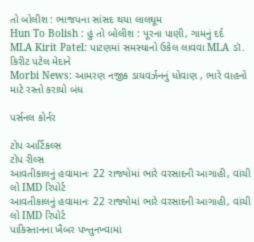તો બોલીશ : ભાજપના સાંસદ થયા લાલઘૂમ
Hun To Bolish : હું તો બોલીશ : પૂરના પાણી, ગામનું દર્દ
MLA Kirit Patel: પાટણમાં સમસ્યાનો ઉકેલ લાવવા MLA ડૉ. કિરીટ પટેલ મેદાને
Morbi News: આમરણ નજીક ડાયવર્ઝનનું ધોવાણ , ભારે વાહનો માટે રસ્તો કરાયો બંધ

પર્સનલ કોર્નર

ટોપ આર્ટિકલ્સ
ટોપ રીલ્સ
આવતીકાલનું હવામાનઃ 22 રાજ્યોમાં ભારે વરસાદની આગાહી, વાંચી લો IMD રિપોર્ટ
આવતીકાલનું હવામાનઃ 22 રાજ્યોમાં ભારે વરસાદની આગાહી, વાંચી લો IMD રિપોર્ટ
પાકિસ્તાનના ખૈબર પખ્તુનખ્વામાં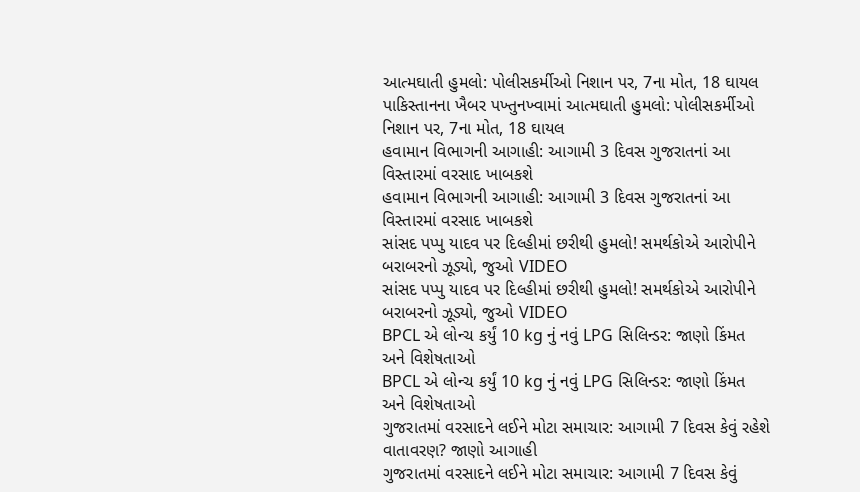આત્મઘાતી હુમલો: પોલીસકર્મીઓ નિશાન પર, 7ના મોત, 18 ઘાયલ
પાકિસ્તાનના ખૈબર પખ્તુનખ્વામાં આત્મઘાતી હુમલો: પોલીસકર્મીઓ નિશાન પર, 7ના મોત, 18 ઘાયલ
હવામાન વિભાગની આગાહી: આગામી 3 દિવસ ગુજરાતનાં આ વિસ્તારમાં વરસાદ ખાબકશે
હવામાન વિભાગની આગાહી: આગામી 3 દિવસ ગુજરાતનાં આ વિસ્તારમાં વરસાદ ખાબકશે
સાંસદ પપ્પુ યાદવ પર દિલ્હીમાં છરીથી હુમલો! સમર્થકોએ આરોપીને બરાબરનો ઝૂડ્યો, જુઓ VIDEO
સાંસદ પપ્પુ યાદવ પર દિલ્હીમાં છરીથી હુમલો! સમર્થકોએ આરોપીને બરાબરનો ઝૂડ્યો, જુઓ VIDEO
BPCL એ લોન્ચ કર્યું 10 kg નું નવું LPG સિલિન્ડર: જાણો કિંમત અને વિશેષતાઓ
BPCL એ લોન્ચ કર્યું 10 kg નું નવું LPG સિલિન્ડર: જાણો કિંમત અને વિશેષતાઓ
ગુજરાતમાં વરસાદને લઈને મોટા સમાચાર: આગામી 7 દિવસ કેવું રહેશે વાતાવરણ? જાણો આગાહી
ગુજરાતમાં વરસાદને લઈને મોટા સમાચાર: આગામી 7 દિવસ કેવું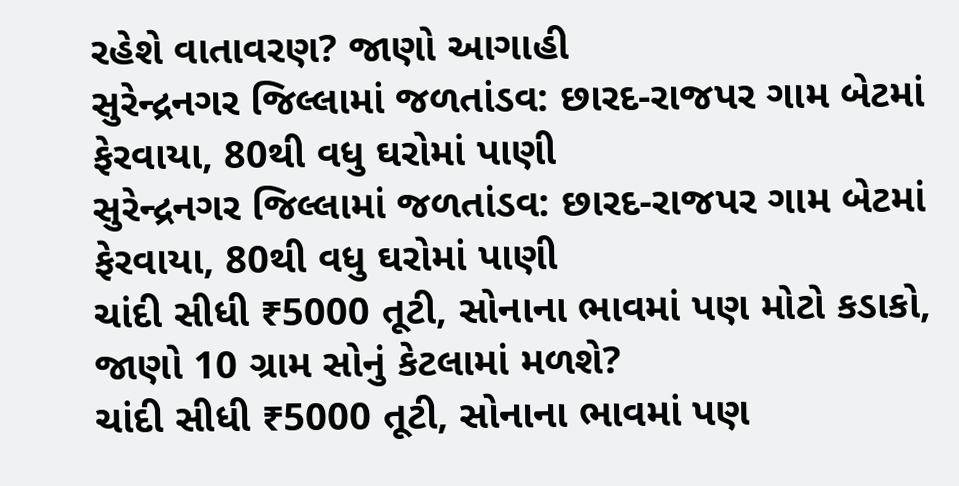રહેશે વાતાવરણ? જાણો આગાહી
સુરેન્દ્રનગર જિલ્લામાં જળતાંડવ: છારદ-રાજપર ગામ બેટમાં ફેરવાયા, 80થી વધુ ઘરોમાં પાણી
સુરેન્દ્રનગર જિલ્લામાં જળતાંડવ: છારદ-રાજપર ગામ બેટમાં ફેરવાયા, 80થી વધુ ઘરોમાં પાણી
ચાંદી સીધી ₹5000 તૂટી, સોનાના ભાવમાં પણ મોટો કડાકો, જાણો 10 ગ્રામ સોનું કેટલામાં મળશે?
ચાંદી સીધી ₹5000 તૂટી, સોનાના ભાવમાં પણ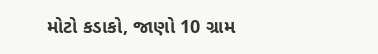મોટો કડાકો, જાણો 10 ગ્રામ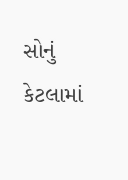સોનું કેટલામાં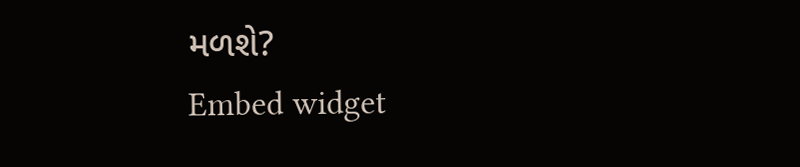મળશે?
Embed widget